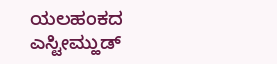ಯಲಹಂಕದ ಎಸ್ಟೀಮ್ಹುಡ್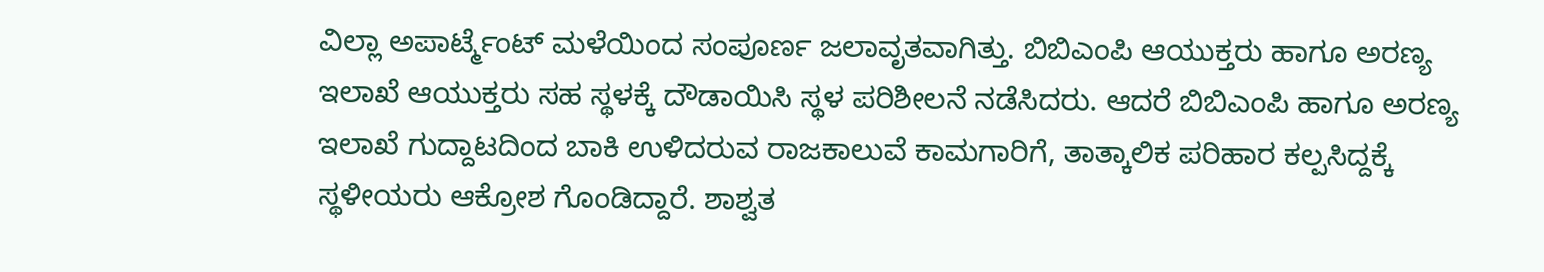ವಿಲ್ಲಾ ಅಪಾರ್ಟ್ಮೆಂಟ್ ಮಳೆಯಿಂದ ಸಂಪೂರ್ಣ ಜಲಾವೃತವಾಗಿತ್ತು. ಬಿಬಿಎಂಪಿ ಆಯುಕ್ತರು ಹಾಗೂ ಅರಣ್ಯ ಇಲಾಖೆ ಆಯುಕ್ತರು ಸಹ ಸ್ಥಳಕ್ಕೆ ದೌಡಾಯಿಸಿ ಸ್ಥಳ ಪರಿಶೀಲನೆ ನಡೆಸಿದರು. ಆದರೆ ಬಿಬಿಎಂಪಿ ಹಾಗೂ ಅರಣ್ಯ ಇಲಾಖೆ ಗುದ್ದಾಟದಿಂದ ಬಾಕಿ ಉಳಿದರುವ ರಾಜಕಾಲುವೆ ಕಾಮಗಾರಿಗೆ, ತಾತ್ಕಾಲಿಕ ಪರಿಹಾರ ಕಲ್ಪಸಿದ್ದಕ್ಕೆ ಸ್ಥಳೀಯರು ಆಕ್ರೋಶ ಗೊಂಡಿದ್ದಾರೆ. ಶಾಶ್ವತ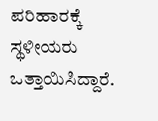ಪರಿಹಾರಕ್ಕೆ ಸ್ಥಳೀಯರು ಒತ್ತಾಯಿಸಿದ್ದಾರೆ.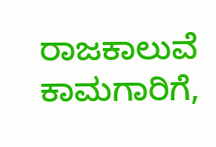ರಾಜಕಾಲುವೆ ಕಾಮಗಾರಿಗೆ,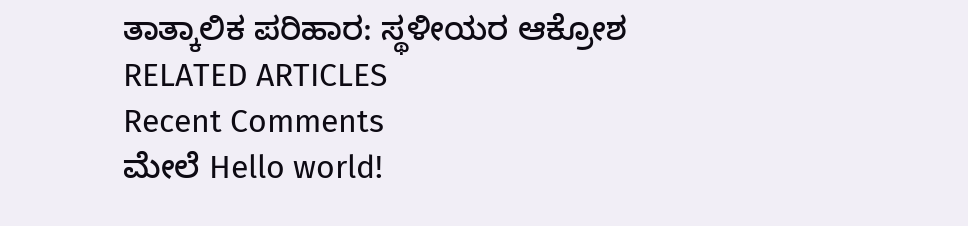ತಾತ್ಕಾಲಿಕ ಪರಿಹಾರ: ಸ್ಥಳೀಯರ ಆಕ್ರೋಶ
RELATED ARTICLES
Recent Comments
ಮೇಲೆ Hello world!